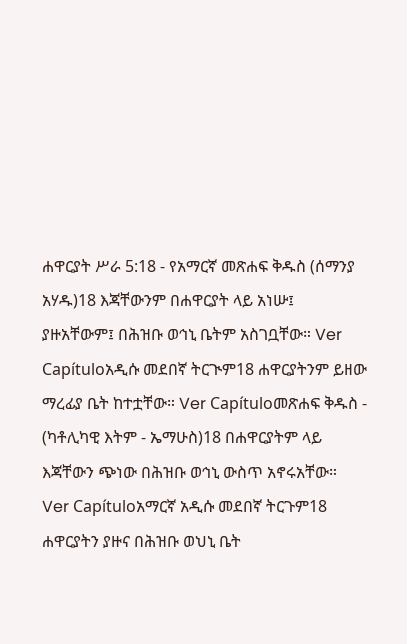ሐዋርያት ሥራ 5:18 - የአማርኛ መጽሐፍ ቅዱስ (ሰማንያ አሃዱ)18 እጃቸውንም በሐዋርያት ላይ አነሡ፤ ያዙአቸውም፤ በሕዝቡ ወኅኒ ቤትም አስገቧቸው። Ver Capítuloአዲሱ መደበኛ ትርጒም18 ሐዋርያትንም ይዘው ማረፊያ ቤት ከተቷቸው። Ver Capítuloመጽሐፍ ቅዱስ - (ካቶሊካዊ እትም - ኤማሁስ)18 በሐዋርያትም ላይ እጃቸውን ጭነው በሕዝቡ ወኅኒ ውስጥ አኖሩአቸው። Ver Capítuloአማርኛ አዲሱ መደበኛ ትርጉም18 ሐዋርያትን ያዙና በሕዝቡ ወህኒ ቤት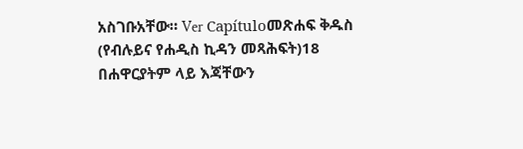አስገቡአቸው። Ver Capítuloመጽሐፍ ቅዱስ (የብሉይና የሐዲስ ኪዳን መጻሕፍት)18 በሐዋርያትም ላይ እጃቸውን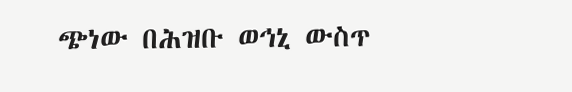ጭነው በሕዝቡ ወኅኒ ውስጥ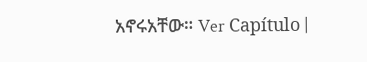አኖሩአቸው። Ver Capítulo |